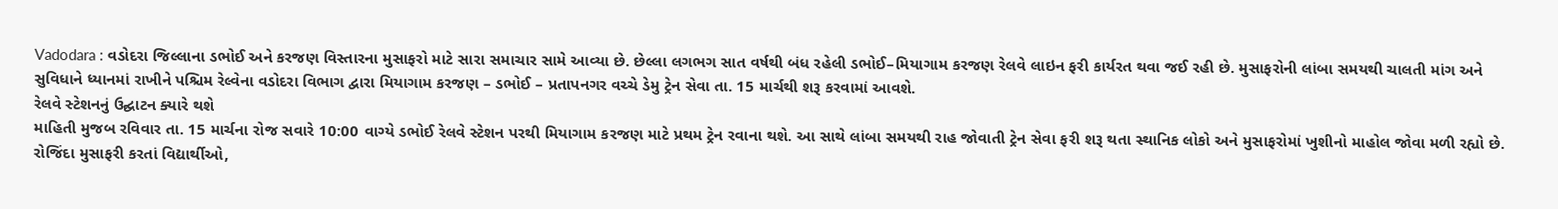Vadodara : વડોદરા જિલ્લાના ડભોઈ અને કરજણ વિસ્તારના મુસાફરો માટે સારા સમાચાર સામે આવ્યા છે. છેલ્લા લગભગ સાત વર્ષથી બંધ રહેલી ડભોઈ–મિયાગામ કરજણ રેલવે લાઇન ફરી કાર્યરત થવા જઈ રહી છે. મુસાફરોની લાંબા સમયથી ચાલતી માંગ અને સુવિધાને ધ્યાનમાં રાખીને પશ્ચિમ રેલ્વેના વડોદરા વિભાગ દ્વારા મિયાગામ કરજણ – ડભોઈ – પ્રતાપનગર વચ્ચે ડેમુ ટ્રેન સેવા તા. 15 માર્ચથી શરૂ કરવામાં આવશે.
રેલવે સ્ટેશનનું ઉદ્ઘાટન ક્યારે થશે
માહિતી મુજબ રવિવાર તા. 15 માર્ચના રોજ સવારે 10:00 વાગ્યે ડભોઈ રેલવે સ્ટેશન પરથી મિયાગામ કરજણ માટે પ્રથમ ટ્રેન રવાના થશે. આ સાથે લાંબા સમયથી રાહ જોવાતી ટ્રેન સેવા ફરી શરૂ થતા સ્થાનિક લોકો અને મુસાફરોમાં ખુશીનો માહોલ જોવા મળી રહ્યો છે. રોજિંદા મુસાફરી કરતાં વિદ્યાર્થીઓ,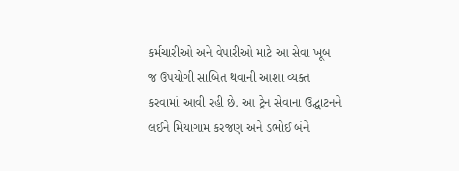કર્મચારીઓ અને વેપારીઓ માટે આ સેવા ખૂબ જ ઉપયોગી સાબિત થવાની આશા વ્યક્ત કરવામાં આવી રહી છે. આ ટ્રેન સેવાના ઉદ્ઘાટનને લઈને મિયાગામ કરજણ અને ડભોઈ બંને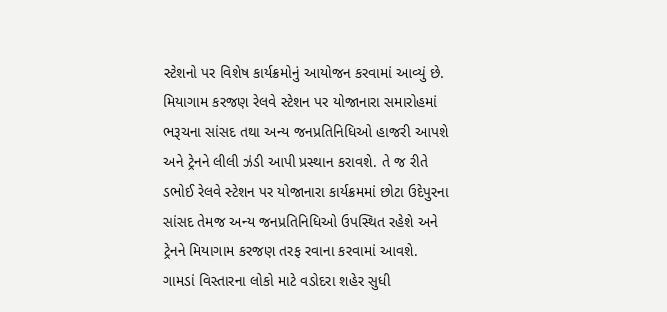સ્ટેશનો પર વિશેષ કાર્યક્રમોનું આયોજન કરવામાં આવ્યું છે. મિયાગામ કરજણ રેલવે સ્ટેશન પર યોજાનારા સમારોહમાં ભરૂચના સાંસદ તથા અન્ય જનપ્રતિનિધિઓ હાજરી આપશે અને ટ્રેનને લીલી ઝંડી આપી પ્રસ્થાન કરાવશે. તે જ રીતે ડભોઈ રેલવે સ્ટેશન પર યોજાનારા કાર્યક્રમમાં છોટા ઉદેપુરના સાંસદ તેમજ અન્ય જનપ્રતિનિધિઓ ઉપસ્થિત રહેશે અને ટ્રેનને મિયાગામ કરજણ તરફ રવાના કરવામાં આવશે.
ગામડાં વિસ્તારના લોકો માટે વડોદરા શહેર સુધી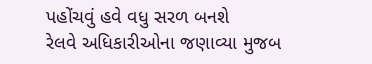પહોંચવું હવે વધુ સરળ બનશે
રેલવે અધિકારીઓના જણાવ્યા મુજબ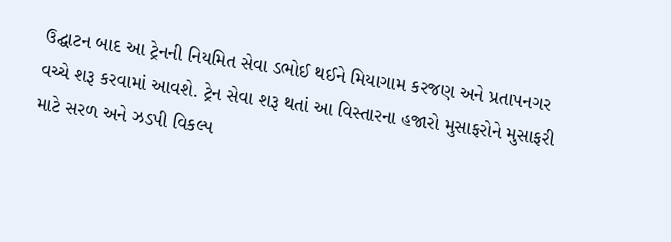ઉદ્ઘાટન બાદ આ ટ્રેનની નિયમિત સેવા ડભોઈ થઈને મિયાગામ કરજણ અને પ્રતાપનગર વચ્ચે શરૂ કરવામાં આવશે. ટ્રેન સેવા શરૂ થતાં આ વિસ્તારના હજારો મુસાફરોને મુસાફરી માટે સરળ અને ઝડપી વિકલ્પ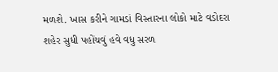મળશે. ખાસ કરીને ગામડાં વિસ્તારના લોકો માટે વડોદરા શહેર સુધી પહોંચવું હવે વધુ સરળ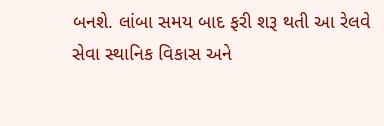બનશે. લાંબા સમય બાદ ફરી શરૂ થતી આ રેલવે સેવા સ્થાનિક વિકાસ અને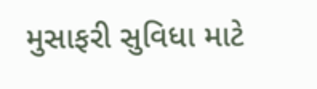મુસાફરી સુવિધા માટે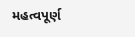મહત્વપૂર્ણ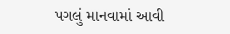પગલું માનવામાં આવી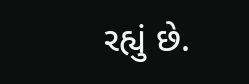રહ્યું છે.